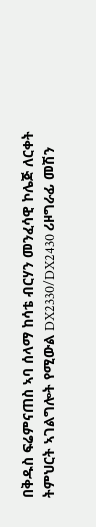በቅዱስ ፍሬምናጠስ ኣባ ሰላማ ከሳቴ ብርሃን መንፈሳዊ ኮሌጅ ለርቀት ትምህርት ኣገልግሎት የሚውል DX2330/DX2430 ሪዞግራፊ መሽን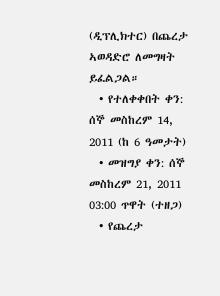(ዲፕሊክተር) በጨረታ ኣወዳድሮ ለመግዛት ይፈልጋል።
  • የተለቀቀበት ቀን: ሰኞ መስከረም 14, 2011 (ከ 6 ዓመታት)
  • መዝግያ ቀን: ሰኞ መስከረም 21, 2011 03:00 ጥዋት (ተዘጋ)
  • የጨረታ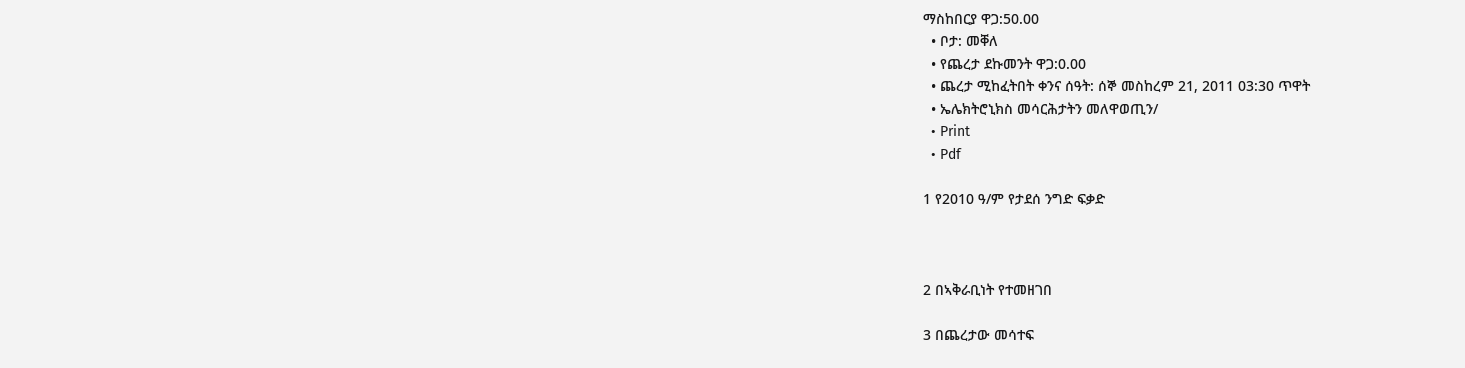ማስከበርያ ዋጋ:50.00
  • ቦታ: መቐለ
  • የጨረታ ደኩመንት ዋጋ:0.00
  • ጨረታ ሚከፈትበት ቀንና ሰዓት: ሰኞ መስከረም 21, 2011 03:30 ጥዋት
  • ኤሌክትሮኒክስ መሳርሕታትን መለዋወጢን/
  • Print
  • Pdf

1 የ2010 ዓ/ም የታደሰ ንግድ ፍቃድ



2 በኣቅራቢነት የተመዘገበ

3 በጨረታው መሳተፍ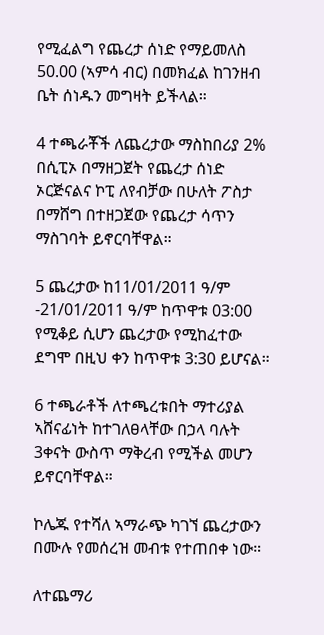የሚፈልግ የጨረታ ሰነድ የማይመለስ 50.00 (ኣምሳ ብር) በመክፈል ከገንዘብ ቤት ሰነዱን መግዛት ይችላል።

4 ተጫራቾች ለጨረታው ማስከበሪያ 2% በሲፒኦ በማዘጋጀት የጨረታ ሰነድ ኦርጅናልና ኮፒ ለየብቻው በሁለት ፖስታ በማሸግ በተዘጋጀው የጨረታ ሳጥን ማስገባት ይኖርባቸዋል።

5 ጨረታው ከ11/01/2011 ዓ/ም -21/01/2011 ዓ/ም ከጥዋቱ 03:00 የሚቆይ ሲሆን ጨረታው የሚከፈተው ደግሞ በዚህ ቀን ከጥዋቱ 3:30 ይሆናል።

6 ተጫራቶች ለተጫረቱበት ማተሪያል ኣሸናፊነት ከተገለፀላቸው በኃላ ባሉት 3ቀናት ውስጥ ማቅረብ የሚችል መሆን ይኖርባቸዋል።

ኮሌጁ የተሻለ ኣማራጭ ካገኘ ጨረታውን በሙሉ የመሰረዝ መብቱ የተጠበቀ ነው።

ለተጨማሪ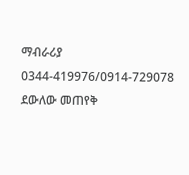ማብራሪያ 0344-419976/0914-729078 ደውለው መጠየቅ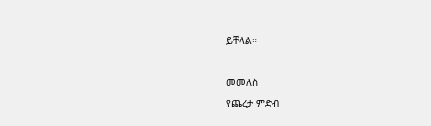ይቸላል።

መመለስ
የጨረታ ምድብ